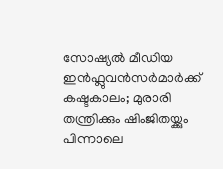സോഷ്യൽ മീഡിയ ഇൻഫ്ലുവൻസർമാർക്ക് കഷ്ടകാലം; മുരാരി തന്ത്രിക്കും ഷിംജിതയ്ക്കും പിന്നാലെ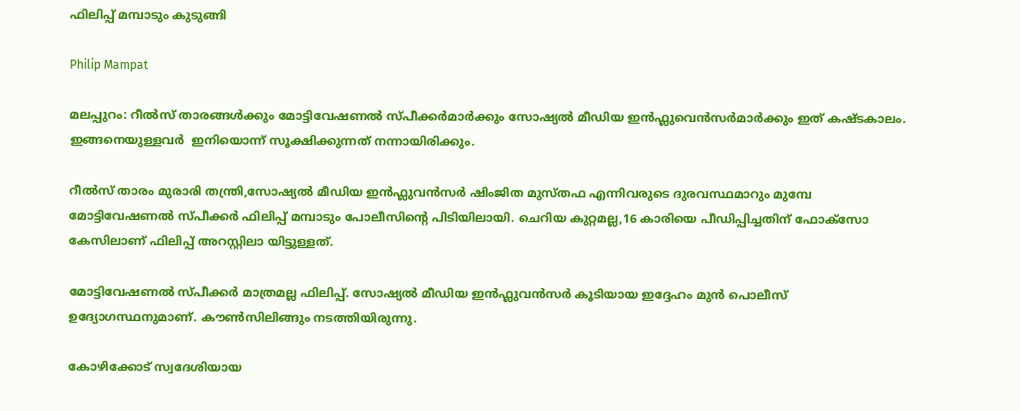ഫിലിപ്പ് മമ്പാടും കുടുങ്ങി

Philip Mampat

മലപ്പുറം: റീൽസ് താരങ്ങൾക്കും മോട്ടിവേഷണൽ സ്പീക്കർമാർക്കും സോഷ്യൽ മീഡിയ ഇൻഫ്ലുവെൻസർമാർക്കും ഇത് കഷ്ടകാലം. ഇങ്ങനെയുള്ളവർ  ഇനിയൊന്ന് സൂക്ഷിക്കുന്നത് നന്നായിരിക്കും.

റീൽസ് താരം മുരാരി തന്ത്രി,സോഷ്യൽ മീഡിയ ഇൻഫ്ലുവൻസർ ഷിംജിത മുസ്തഫ എന്നിവരുടെ ദുരവസ്ഥമാറും മുമ്പേ മോട്ടിവേഷണൽ സ്പീക്കർ ഫിലിപ്പ് മമ്പാടും പോലീസിന്റെ പിടിയിലായി. ചെറിയ കുറ്റമല്ല,16 കാരിയെ പീഡിപ്പിച്ചതിന് ഫോക്സോ കേസിലാണ് ഫിലിപ്പ് അറസ്റ്റിലാ യിട്ടുള്ളത്.

മോട്ടിവേഷണൽ സ്പീക്കർ മാത്രമല്ല ഫിലിപ്പ്. സോഷ്യൽ മീഡിയ ഇൻഫ്ലുവൻസർ കൂടിയായ ഇദ്ദേഹം മുൻ പൊലീസ് ഉദ്യോഗസ്ഥനുമാണ്. കൗൺസിലിങ്ങും നടത്തിയിരുന്നു.

കോഴിക്കോട് സ്വദേശിയായ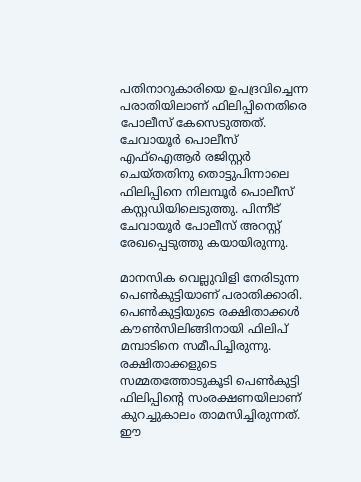പതിനാറുകാരിയെ ഉപദ്രവിച്ചെന്ന പരാതിയിലാണ് ഫിലിപ്പിനെതിരെ പോലീസ് കേസെടുത്തത്. ചേവായൂര്‍ പൊലീസ് എഫ്ഐആര്‍ രജിസ്റ്റർ ചെയ്തതിനു തൊട്ടുപിന്നാലെ ഫിലിപ്പിനെ നിലമ്പൂര്‍ പൊലീസ് കസ്റ്റഡിയിലെടുത്തു. പിന്നീട് ചേവായൂർ പോലീസ് അറസ്റ്റ് രേഖപ്പെടുത്തു കയായിരുന്നു.

മാനസിക വെല്ലുവിളി നേരിടുന്ന പെൺകുട്ടിയാണ് പരാതിക്കാരി. പെൺകുട്ടിയുടെ രക്ഷിതാക്കൾ കൗൺസിലിങ്ങിനായി ഫിലിപ് മമ്പാടിനെ സമീപിച്ചിരുന്നു. രക്ഷിതാക്കളുടെ സമ്മതത്തോടുകൂടി പെൺകുട്ടി ഫിലിപ്പിന്‍റെ സംരക്ഷണയിലാണ് കുറച്ചുകാലം താമസിച്ചിരുന്നത്. ഈ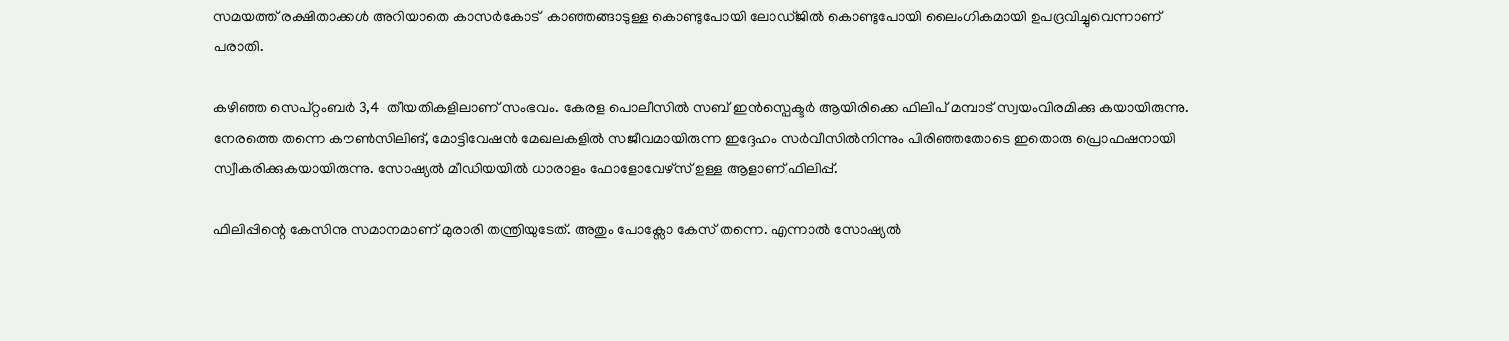സമയത്ത് രക്ഷിതാക്കൾ അറിയാതെ കാസര്‍കോട്  കാഞ്ഞങ്ങാടുള്ള കൊണ്ടുപോയി ലോഡ്ജിൽ കൊണ്ടുപോയി ലൈംഗികമായി ഉപദ്രവിച്ചുവെന്നാണ് പരാതി.

കഴിഞ്ഞ സെപ്റ്റംബര്‍ 3,4  തീയതികളിലാണ് സംഭവം. കേരള പൊലീസിൽ സബ് ഇൻസ്പെക്ടര്‍ ആയിരിക്കെ ഫിലിപ് മമ്പാട് സ്വയംവിരമിക്കു കയായിരുന്നു. നേരത്തെ തന്നെ കൗൺസിലിങ്, മോട്ടിവേഷൻ മേഖലകളിൽ സജീവമായിരുന്ന ഇദ്ദേഹം സർവീസിൽനിന്നും പിരിഞ്ഞതോടെ ഇതൊരു പ്രൊഫഷനായി സ്വീകരിക്കുകയായിരുന്നു. സോഷ്യൽ മീഡിയയിൽ ധാരാളം ഫോളോവേഴ്സ് ഉള്ള ആളാണ് ഫിലിപ്പ്.

ഫിലിപ്പിന്റെ കേസിനു സമാനമാണ് മുരാരി തന്ത്രിയുടേത്. അതും പോക്സോ കേസ് തന്നെ. എന്നാൽ സോഷ്യൽ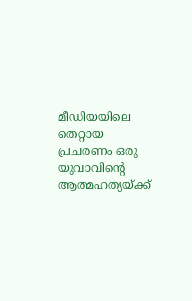മീഡിയയിലെ തെറ്റായ പ്രചരണം ഒരു യുവാവിന്റെ ആത്മഹത്യയ്ക്ക്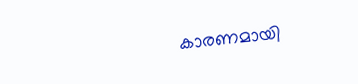കാരണമായി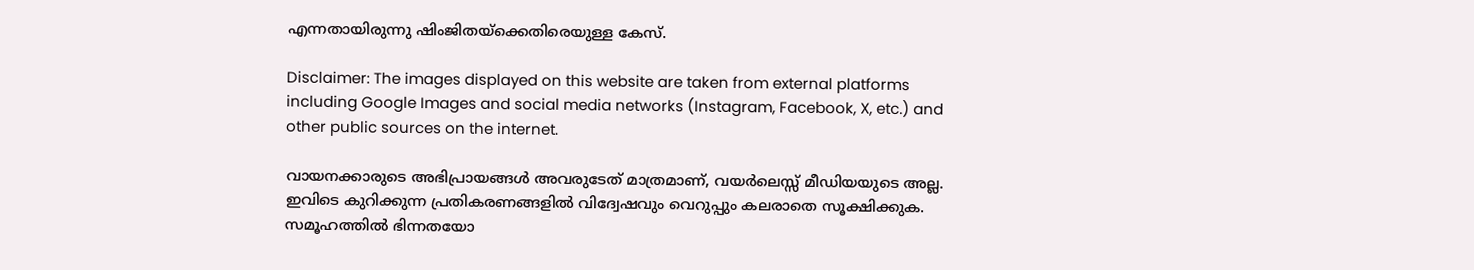എന്നതായിരുന്നു ഷിംജിതയ്ക്കെതിരെയുള്ള കേസ്.

Disclaimer: The images displayed on this website are taken from external platforms including Google Images and social media networks (Instagram, Facebook, X, etc.) and other public sources on the internet.

വായനക്കാരുടെ അഭിപ്രായങ്ങള്‍ അവരുടേത് മാത്രമാണ്, വയർലെസ്സ് മീഡിയയുടെ അല്ല. ഇവിടെ കുറിക്കുന്ന പ്രതികരണങ്ങളിൽ വിദ്വേഷവും വെറുപ്പും കലരാതെ സൂക്ഷിക്കുക. സമൂഹത്തിൽ ഭിന്നതയോ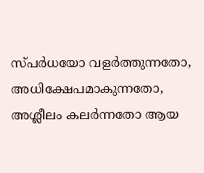സ്‌പർധയോ വളർത്തുന്നതോ, അധിക്ഷേപമാകുന്നതോ, അശ്ലീലം കലർന്നതോ ആയ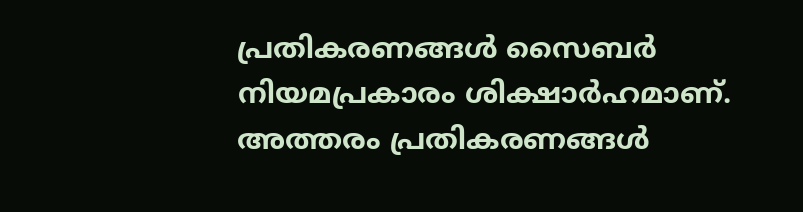പ്രതികരണങ്ങൾ സൈബർ നിയമപ്രകാരം ശിക്ഷാർഹമാണ്. അത്തരം പ്രതികരണങ്ങൾ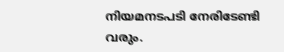നിയമനടപടി നേരിടേണ്ടി വരും.